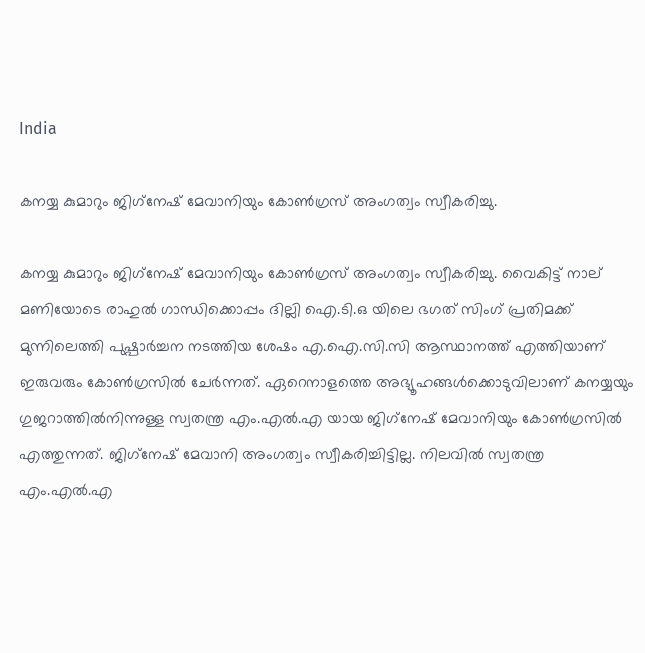India

കനയ്യ കുമാറും ജിഗ്‌നേഷ് മേവാനിയും കോണ്‍ഗ്രസ് അംഗത്വം സ്വീകരിച്ചു.

കനയ്യ കുമാറും ജിഗ്‌നേഷ് മേവാനിയും കോണ്‍ഗ്രസ് അംഗത്വം സ്വീകരിച്ചു. വൈകിട്ട് നാല് മണിയോടെ രാഹുല്‍ ഗാന്ധിക്കൊപ്പം ദില്ലി ഐ.ടി.ഒ യിലെ ഭഗത് സിംഗ് പ്രതിമക്ക് മുന്നിലെത്തി പുഷ്പാര്‍ച്ചന നടത്തിയ ശേഷം എ.ഐ.സി.സി ആസ്ഥാനത്ത് എത്തിയാണ് ഇരുവരും കോണ്‍ഗ്രസില്‍ ചേര്‍ന്നത്. ഏറെനാളത്തെ അഭ്യൂഹങ്ങള്‍ക്കൊടുവിലാണ് കനയ്യയും ഗുജറാത്തില്‍നിന്നുള്ള സ്വതന്ത്ര എം.എല്‍.എ യായ ജിഗ്‌നേഷ് മേവാനിയും കോണ്‍ഗ്രസില്‍ എത്തുന്നത്. ജിഗ്‌നേഷ് മേവാനി അംഗത്വം സ്വീകരിച്ചിട്ടില്ല. നിലവില്‍ സ്വതന്ത്ര എം.എല്‍.എ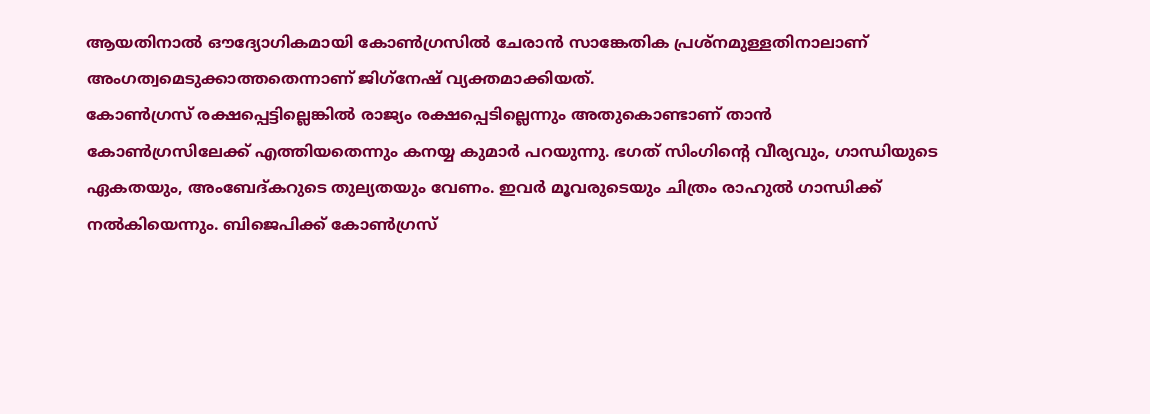ആയതിനാല്‍ ഔദ്യോഗികമായി കോണ്‍ഗ്രസില്‍ ചേരാന്‍ സാങ്കേതിക പ്രശ്‌നമുള്ളതിനാലാണ് അംഗത്വമെടുക്കാത്തതെന്നാണ് ജിഗ്‌നേഷ് വ്യക്തമാക്കിയത്.
കോണ്‍ഗ്രസ് രക്ഷപ്പെട്ടില്ലെങ്കില്‍ രാജ്യം രക്ഷപ്പെടില്ലെന്നും അതുകൊണ്ടാണ് താന്‍ കോണ്‍ഗ്രസിലേക്ക് എത്തിയതെന്നും കനയ്യ കുമാര്‍ പറയുന്നു. ഭഗത് സിംഗിന്റെ വീര്യവും, ഗാന്ധിയുടെ ഏകതയും, അംബേദ്കറുടെ തുല്യതയും വേണം. ഇവര്‍ മൂവരുടെയും ചിത്രം രാഹുല്‍ ഗാന്ധിക്ക് നല്‍കിയെന്നും. ബിജെപിക്ക് കോണ്‍ഗ്രസ്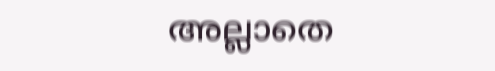അല്ലാതെ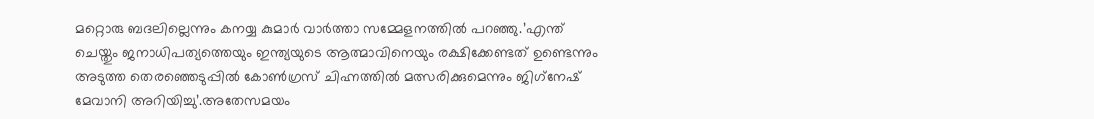മറ്റൊരു ബദലില്ലെന്നും കനയ്യ കുമാര്‍ വാര്‍ത്താ സമ്മേളനത്തില്‍ പറഞ്ഞു.’എന്ത് ചെയ്തും ജനാധിപത്യത്തെയും ഇന്ത്യയുടെ ആത്മാവിനെയും രക്ഷിക്കേണ്ടത് ഉണ്ടെന്നും അടുത്ത തെരഞ്ഞെടുപ്പില്‍ കോണ്‍ഗ്രസ് ചിഹ്നത്തില്‍ മത്സരിക്കുമെന്നും ജിഗ്‌നേഷ് മേവാനി അറിയിച്ചു’.അതേസമയം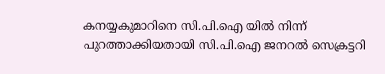കനയ്യകുമാറിനെ സി.പി.ഐ യില്‍ നിന്ന് പുറത്താക്കിയതായി സി.പി.ഐ ജനറല്‍ സെക്രട്ടറി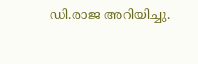ഡി.രാജ അറിയിച്ചു.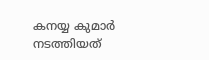കനയ്യ കുമാര്‍ നടത്തിയത്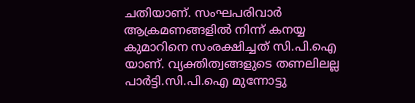ചതിയാണ്. സംഘപരിവാര്‍ ആക്രമണങ്ങളില്‍ നിന്ന് കനയ്യ കുമാറിനെ സംരക്ഷിച്ചത് സി.പി.ഐ യാണ്. വ്യക്തിത്വങ്ങളുടെ തണലിലല്ല പാര്‍ട്ടി.സി.പി.ഐ മുന്നോട്ടു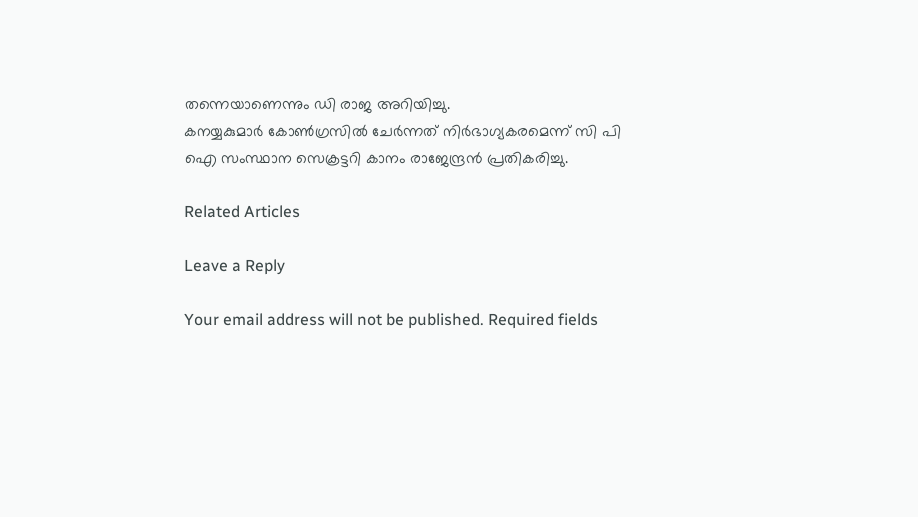തന്നെയാണെന്നും ഡി രാജ അറിയിച്ചു.
കനയ്യകുമാർ കോൺഗ്രസിൽ ചേർന്നത് നിർഭാഗ്യകരമെന്ന് സി പി ഐ സംസ്ഥാന സെക്രട്ടറി കാനം രാജേന്ദ്രൻ പ്രതികരിച്ചു.

Related Articles

Leave a Reply

Your email address will not be published. Required fields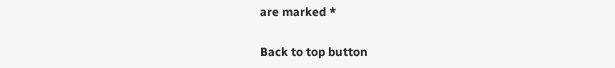are marked *

Back to top button